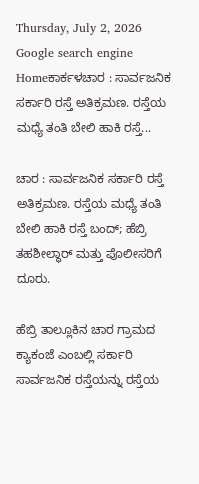Thursday, July 2, 2026
Google search engine
Homeಕಾರ್ಕಳಚಾರ : ಸಾರ್ವಜನಿಕ ಸರ್ಕಾರಿ ರಸ್ತೆ ಅತಿಕ್ರಮಣ. ರಸ್ತೆಯ ಮಧ್ಯೆ ತಂತಿ ಬೇಲಿ ಹಾಕಿ ರಸ್ತೆ...

ಚಾರ : ಸಾರ್ವಜನಿಕ ಸರ್ಕಾರಿ ರಸ್ತೆ ಅತಿಕ್ರಮಣ. ರಸ್ತೆಯ ಮಧ್ಯೆ ತಂತಿ ಬೇಲಿ ಹಾಕಿ ರಸ್ತೆ ಬಂದ್; ಹೆಬ್ರಿ ತಹಶೀಲ್ಧಾರ್ ಮತ್ತು ಪೊಲೀಸರಿಗೆ ದೂರು.

ಹೆಬ್ರಿ ತಾಲ್ಲೂಕಿನ ಚಾರ ಗ್ರಾಮದ ಕ್ಯಾಕಂಜೆ ಎಂಬಲ್ಲಿ ಸರ್ಕಾರಿ ಸಾರ್ವಜನಿಕ ರಸ್ತೆಯನ್ನು ರಸ್ತೆಯ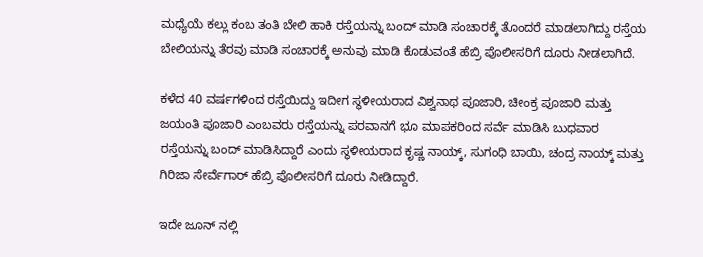ಮಧ್ಯೆಯೆ ಕಲ್ಲು ಕಂಬ ತಂತಿ ಬೇಲಿ ಹಾಕಿ ರಸ್ತೆಯನ್ನು ಬಂದ್ ಮಾಡಿ ಸಂಚಾರಕ್ಕೆ ತೊಂದರೆ ಮಾಡಲಾಗಿದ್ದು ರಸ್ತೆಯ ಬೇಲಿಯನ್ನು ತೆರವು ಮಾಡಿ ಸಂಚಾರಕ್ಕೆ ಅನುವು ಮಾಡಿ ಕೊಡುವಂತೆ ಹೆಬ್ರಿ ಪೊಲೀಸರಿಗೆ ದೂರು ನೀಡಲಾಗಿದೆ.

ಕಳೆದ 40 ವರ್ಷಗಳಿಂದ ರಸ್ತೆಯಿದ್ದು ಇದೀಗ ಸ್ಥಳೀಯರಾದ ವಿಶ್ವನಾಥ ಪೂಜಾರಿ, ಚೀಂಕ್ರ ಪೂಜಾರಿ ಮತ್ತು ಜಯಂತಿ ಪೂಜಾರಿ ಎಂಬವರು ರಸ್ತೆಯನ್ನು ಪರವಾನಗೆ ಭೂ ಮಾಪಕರಿಂದ ಸರ್ವೆ ಮಾಡಿಸಿ ಬುಧವಾರ ರಸ್ತೆಯನ್ನು ಬಂದ್ ಮಾಡಿಸಿದ್ದಾರೆ ಎಂದು ಸ್ಥಳೀಯರಾದ ಕೃಷ್ಣ ನಾಯ್ಕ್, ಸುಗಂಧಿ ಬಾಯಿ, ಚಂದ್ರ ನಾಯ್ಕ್ ಮತ್ತು ಗಿರಿಜಾ ಸೇರ್ವೆಗಾರ್ ಹೆಬ್ರಿ ಪೊಲೀಸರಿಗೆ ದೂರು ನೀಡಿದ್ದಾರೆ.

ಇದೇ ಜೂನ್ ನಲ್ಲಿ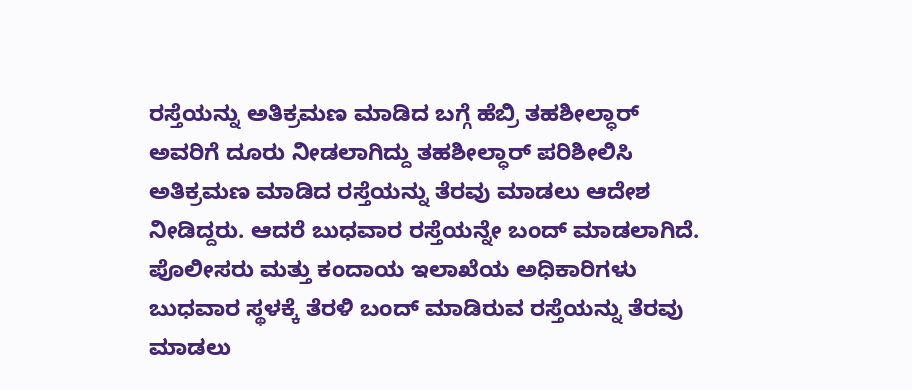ರಸ್ತೆಯನ್ನು ಅತಿಕ್ರಮಣ ಮಾಡಿದ ಬಗ್ಗೆ ಹೆಬ್ರಿ ತಹಶೀಲ್ಧಾರ್ ಅವರಿಗೆ ದೂರು ನೀಡಲಾಗಿದ್ದು ತಹಶೀಲ್ಧಾರ್ ಪರಿಶೀಲಿಸಿ ಅತಿಕ್ರಮಣ ಮಾಡಿದ ರಸ್ತೆಯನ್ನು ತೆರವು ಮಾಡಲು ಆದೇಶ ನೀಡಿದ್ದರು. ಆದರೆ ಬುಧವಾರ ರಸ್ತೆಯನ್ನೇ ಬಂದ್ ಮಾಡಲಾಗಿದೆ. ಪೊಲೀಸರು ಮತ್ತು ಕಂದಾಯ ಇಲಾಖೆಯ ಅಧಿಕಾರಿಗಳು ಬುಧವಾರ ಸ್ಥಳಕ್ಕೆ ತೆರಳಿ ಬಂದ್ ಮಾಡಿರುವ ರಸ್ತೆಯನ್ನು ತೆರವು ಮಾಡಲು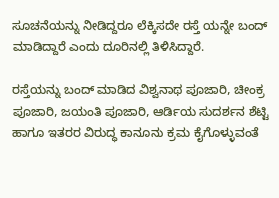ಸೂಚನೆಯನ್ನು ನೀಡಿದ್ದರೂ ಲೆಕ್ಕಿಸದೇ ರಸ್ತೆ ಯನ್ನೇ ಬಂದ್ ಮಾಡಿದ್ದಾರೆ ಎಂದು ದೂರಿನಲ್ಲಿ ತಿಳಿಸಿದ್ದಾರೆ.

ರಸ್ತೆಯನ್ನು ಬಂದ್ ಮಾಡಿದ ವಿಶ್ವನಾಥ ಪೂಜಾರಿ, ಚೀಂಕ್ರ ಪೂಜಾರಿ, ಜಯಂತಿ ಪೂಜಾರಿ, ಆರ್ಡಿಯ ಸುದರ್ಶನ ಶೆಟ್ಟಿ ಹಾಗೂ ಇತರರ ವಿರುದ್ಧ ಕಾನೂನು ಕ್ರಮ ಕೈಗೊಳ್ಳುವಂತೆ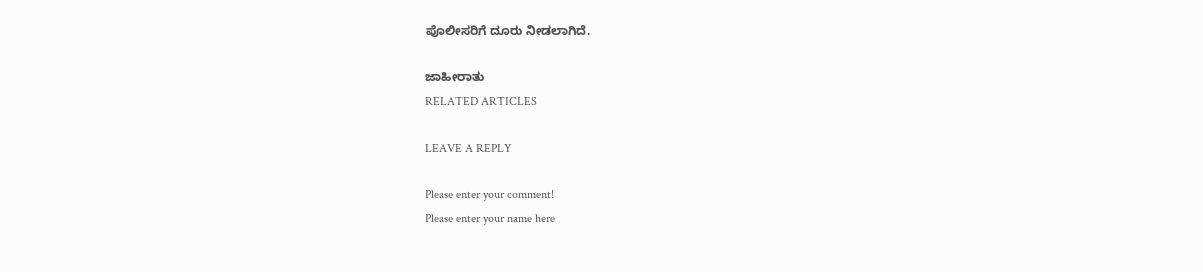ಪೊಲೀಸರಿಗೆ ದೂರು ನೀಡಲಾಗಿದೆ.

ಜಾಹೀರಾತು
RELATED ARTICLES

LEAVE A REPLY

Please enter your comment!
Please enter your name here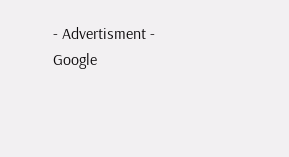- Advertisment -
Google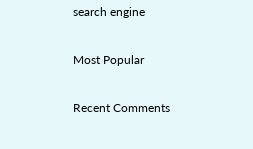search engine

Most Popular

Recent Comments